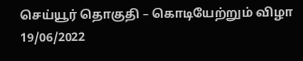செய்யூர் தொகுதி – கொடியேற்றும் விழா
19/06/2022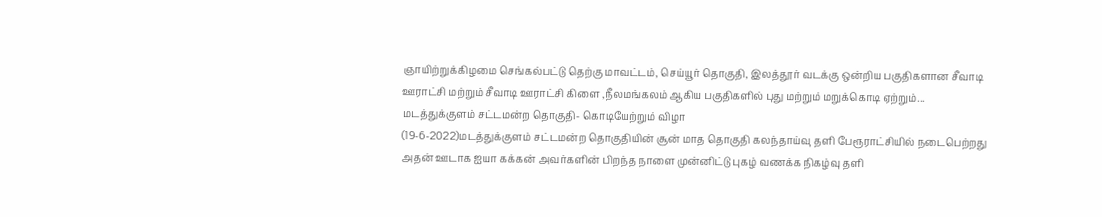ஞாயிற்றுக்கிழமை செங்கல்பட்டு தெற்கு மாவட்டம், செய்யூர் தொகுதி, இலத்தூர் வடக்கு ஒன்றிய பகுதிகளான சீவாடி ஊராட்சி மற்றும் சீவாடி ஊராட்சி கிளை ,நீலமங்கலம் ஆகிய பகுதிகளில் புது மற்றும் மறுக்கொடி ஏற்றும்...
மடத்துக்குளம் சட்டமன்ற தொகுதி- கொடியேற்றும் விழா
(19-6-2022)மடத்துக்குளம் சட்டமன்ற தொகுதியின் சூன் மாத தொகுதி கலந்தாய்வு தளி பேரூராட்சியில் நடைபெற்றது அதன் ஊடாக ஐயா கக்கன் அவர்களின் பிறந்த நாளை முன்னிட்டு புகழ் வணக்க நிகழ்வு தளி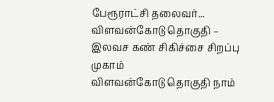பேரூராட்சி தலைவர்...
விளவன்கோடு தொகுதி – இலவச கண் சிகிச்சை சிறப்பு முகாம்
விளவன்கோடு தொகுதி நாம்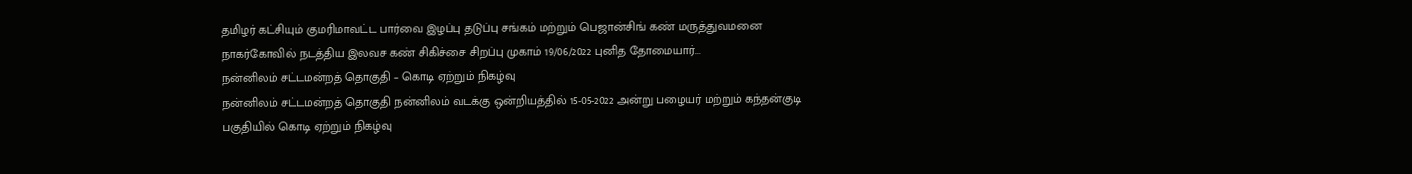தமிழர் கட்சியும் குமரிமாவட்ட பார்வை இழப்பு தடுப்பு சங்கம் மற்றும் பெஜான்சிங் கண் மருத்துவமனை நாகர்கோவில் நடத்திய இலவச கண் சிகிச்சை சிறப்பு முகாம் 19/06/2022 புனித தோமையார்...
நன்னிலம் சட்டமன்றத் தொகுதி – கொடி ஏற்றும் நிகழ்வு
நன்னிலம் சட்டமன்றத் தொகுதி நன்னிலம் வடக்கு ஒன்றியத்தில் 15-05-2022 அன்று பழையர் மற்றும் கந்தன்குடி பகுதியில் கொடி ஏற்றும் நிகழ்வு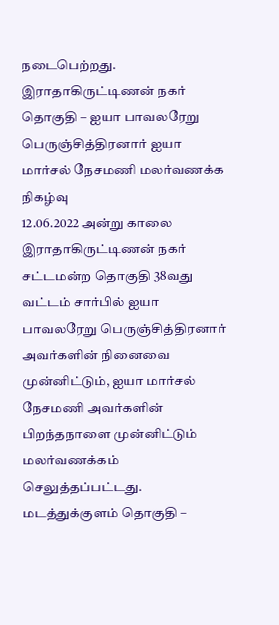நடைபெற்றது.
இராதாகிருட்டிணன் நகர் தொகுதி – ஐயா பாவலரேறு பெருஞ்சித்திரனார் ஐயா மார்சல் நேசமணி மலர்வணக்க நிகழ்வு
12.06.2022 அன்று காலை இராதாகிருட்டிணன் நகர் சட்டமன்ற தொகுதி 38வது வட்டம் சார்பில் ஐயா பாவலரேறு பெருஞ்சித்திரனார் அவர்களின் நினைவை முன்னிட்டும், ஐயா மார்சல் நேசமணி அவர்களின் பிறந்தநாளை முன்னிட்டும் மலர்வணக்கம் செலுத்தப்பட்டது.
மடத்துக்குளம் தொகுதி –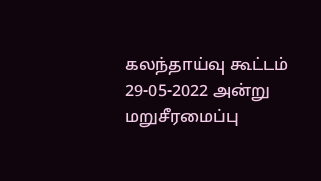கலந்தாய்வு கூட்டம்
29-05-2022 அன்று மறுசீரமைப்பு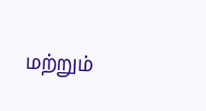மற்றும்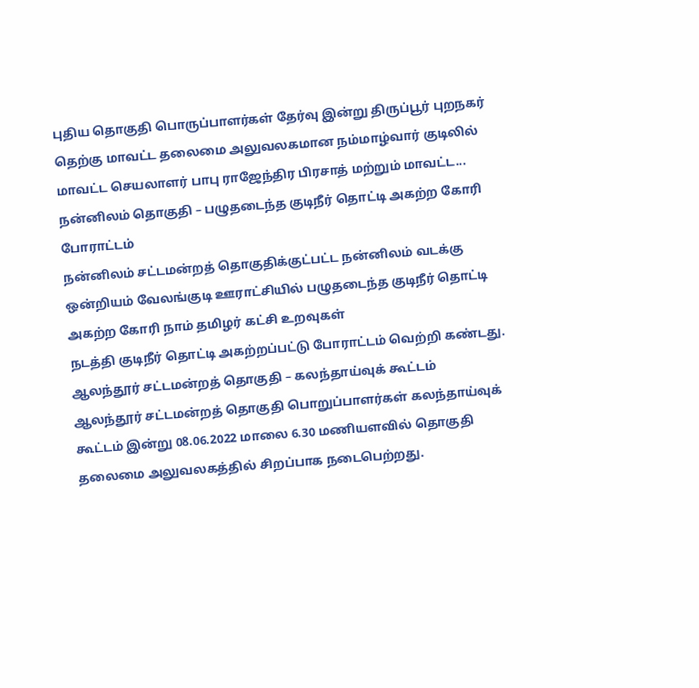புதிய தொகுதி பொருப்பாளர்கள் தேர்வு இன்று திருப்பூர் புறநகர் தெற்கு மாவட்ட தலைமை அலுவலகமான நம்மாழ்வார் குடிலில் மாவட்ட செயலாளர் பாபு ராஜேந்திர பிரசாத் மற்றும் மாவட்ட...
நன்னிலம் தொகுதி – பழுதடைந்த குடிநீர் தொட்டி அகற்ற கோரி போராட்டம்
நன்னிலம் சட்டமன்றத் தொகுதிக்குட்பட்ட நன்னிலம் வடக்கு ஒன்றியம் வேலங்குடி ஊராட்சியில் பழுதடைந்த குடிநீர் தொட்டி அகற்ற கோரி நாம் தமிழர் கட்சி உறவுகள்
நடத்தி குடிநீர் தொட்டி அகற்றப்பட்டு போராட்டம் வெற்றி கண்டது.
ஆலந்தூர் சட்டமன்றத் தொகுதி – கலந்தாய்வுக் கூட்டம்
ஆலந்தூர் சட்டமன்றத் தொகுதி பொறுப்பாளர்கள் கலந்தாய்வுக் கூட்டம் இன்று 08.06.2022 மாலை 6.30 மணியளவில் தொகுதி தலைமை அலுவலகத்தில் சிறப்பாக நடைபெற்றது.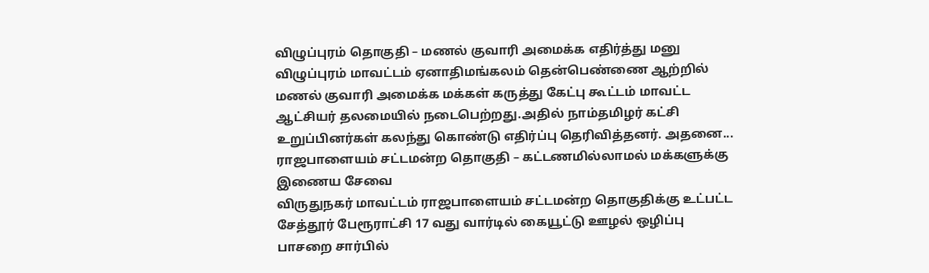விழுப்புரம் தொகுதி – மணல் குவாரி அமைக்க எதிர்த்து மனு
விழுப்புரம் மாவட்டம் ஏனாதிமங்கலம் தென்பெண்ணை ஆற்றில் மணல் குவாரி அமைக்க மக்கள் கருத்து கேட்பு கூட்டம் மாவட்ட ஆட்சியர் தலமையில் நடைபெற்றது.அதில் நாம்தமிழர் கட்சி உறுப்பினர்கள் கலந்து கொண்டு எதிர்ப்பு தெரிவித்தனர். அதனை...
ராஜபாளையம் சட்டமன்ற தொகுதி – கட்டணமில்லாமல் மக்களுக்கு இணைய சேவை
விருதுநகர் மாவட்டம் ராஜபாளையம் சட்டமன்ற தொகுதிக்கு உட்பட்ட சேத்தூர் பேரூராட்சி 17 வது வார்டில் கையூட்டு ஊழல் ஒழிப்பு பாசறை சார்பில்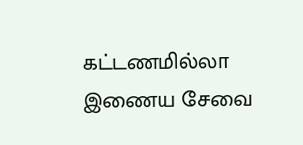கட்டணமில்லா இணைய சேவை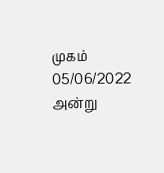முகம் 05/06/2022 அன்று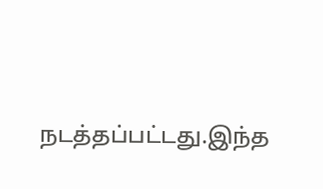நடத்தப்பட்டது.இந்த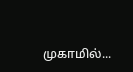முகாமில்...